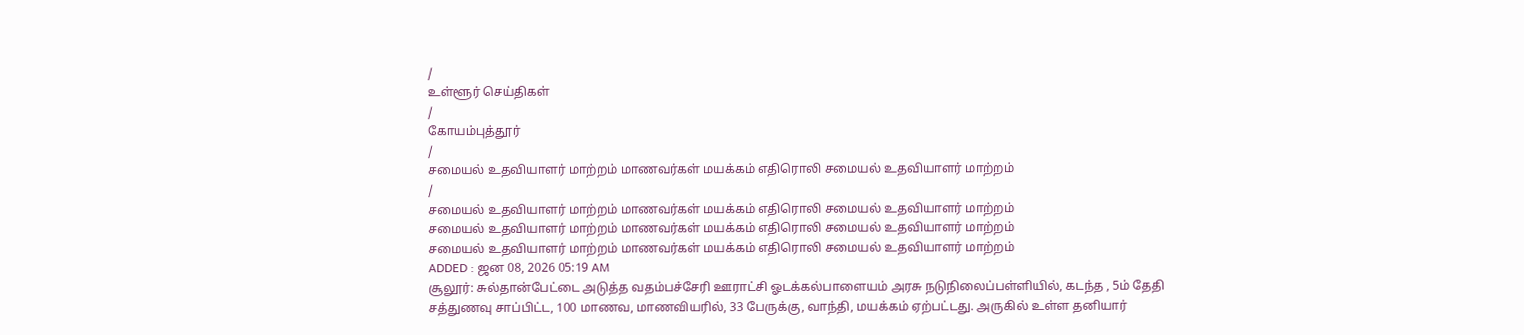/
உள்ளூர் செய்திகள்
/
கோயம்புத்தூர்
/
சமையல் உதவியாளர் மாற்றம் மாணவர்கள் மயக்கம் எதிரொலி சமையல் உதவியாளர் மாற்றம்
/
சமையல் உதவியாளர் மாற்றம் மாணவர்கள் மயக்கம் எதிரொலி சமையல் உதவியாளர் மாற்றம்
சமையல் உதவியாளர் மாற்றம் மாணவர்கள் மயக்கம் எதிரொலி சமையல் உதவியாளர் மாற்றம்
சமையல் உதவியாளர் மாற்றம் மாணவர்கள் மயக்கம் எதிரொலி சமையல் உதவியாளர் மாற்றம்
ADDED : ஜன 08, 2026 05:19 AM
சூலூர்: சுல்தான்பேட்டை அடுத்த வதம்பச்சேரி ஊராட்சி ஓடக்கல்பாளையம் அரசு நடுநிலைப்பள்ளியில், கடந்த , 5ம் தேதி சத்துணவு சாப்பிட்ட, 100 மாணவ, மாணவியரில், 33 பேருக்கு, வாந்தி, மயக்கம் ஏற்பட்டது. அருகில் உள்ள தனியார்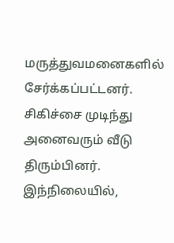மருத்துவமனைகளில் சேர்க்கப்பட்டனர். சிகிச்சை முடிந்து அனைவரும் வீடு திரும்பினர்.
இந்நிலையில்,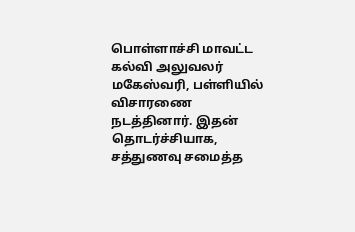பொள்ளாச்சி மாவட்ட கல்வி அலுவலர் மகேஸ்வரி, பள்ளியில் விசாரணை நடத்தினார். இதன் தொடர்ச்சியாக, சத்துணவு சமைத்த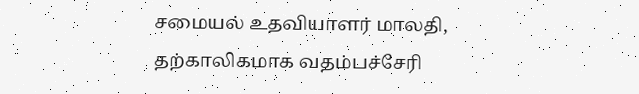சமையல் உதவியாளர் மாலதி, தற்காலிகமாக வதம்பச்சேரி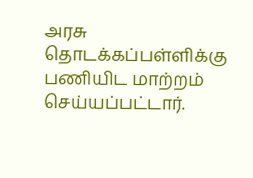அரசு தொடக்கப்பள்ளிக்கு பணியிட மாற்றம் செய்யப்பட்டார்.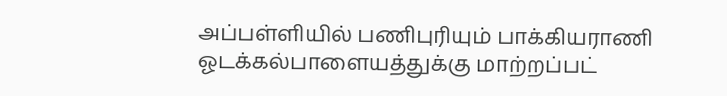அப்பள்ளியில் பணிபுரியும் பாக்கியராணி ஓடக்கல்பாளையத்துக்கு மாற்றப்பட்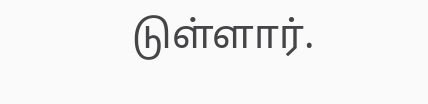டுள்ளார்.